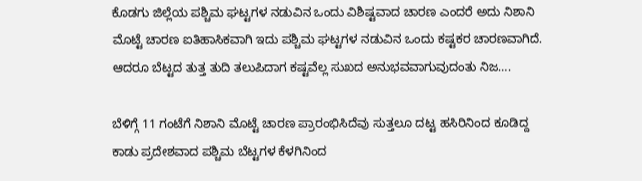ಕೊಡಗು ಜಿಲ್ಲೆಯ ಪಶ್ಚಿಮ ಘಟ್ಟಗಳ ನಡುವಿನ ಒಂದು ವಿಶಿಷ್ಟವಾದ ಚಾರಣ ಎಂದರೆ ಅದು ನಿಶಾನಿ ಮೊಟ್ಟೆ ಚಾರಣ ಐತಿಹಾಸಿಕವಾಗಿ ಇದು ಪಶ್ಚಿಮ ಘಟ್ಟಗಳ ನಡುವಿನ ಒಂದು ಕಷ್ಟಕರ ಚಾರಣವಾಗಿದೆ. ಆದರೂ ಬೆಟ್ಟದ ತುತ್ತ ತುದಿ ತಲುಪಿದಾಗ ಕಷ್ಟವೆಲ್ಲ ಸುಖದ ಅನುಭವವಾಗುವುದಂತು ನಿಜ….

ಬೆಳಿಗ್ಗೆ 11 ಗಂಟೆಗೆ ನಿಶಾನಿ ಮೊಟ್ಟೆ ಚಾರಣ ಪ್ರಾರಂಭಿಸಿದೆವು ಸುತ್ತಲೂ ದಟ್ಟ ಹಸಿರಿನಿಂದ ಕೂಡಿದ್ದ ಕಾಡು ಪ್ರದೇಶವಾದ ಪಶ್ಚಿಮ ಬೆಟ್ಟಗಳ ಕೆಳಗಿನಿಂದ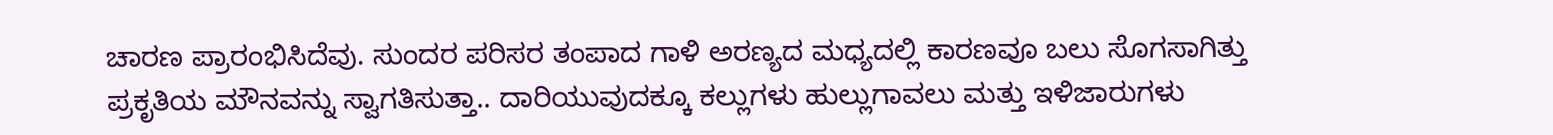ಚಾರಣ ಪ್ರಾರಂಭಿಸಿದೆವು. ಸುಂದರ ಪರಿಸರ ತಂಪಾದ ಗಾಳಿ ಅರಣ್ಯದ ಮಧ್ಯದಲ್ಲಿ ಕಾರಣವೂ ಬಲು ಸೊಗಸಾಗಿತ್ತು ಪ್ರಕೃತಿಯ ಮೌನವನ್ನು ಸ್ವಾಗತಿಸುತ್ತಾ.. ದಾರಿಯುವುದಕ್ಕೂ ಕಲ್ಲುಗಳು ಹುಲ್ಲುಗಾವಲು ಮತ್ತು ಇಳಿಜಾರುಗಳು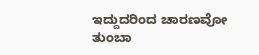ಇದ್ದುದರಿಂದ ಚಾರಣವೋ ತುಂಬಾ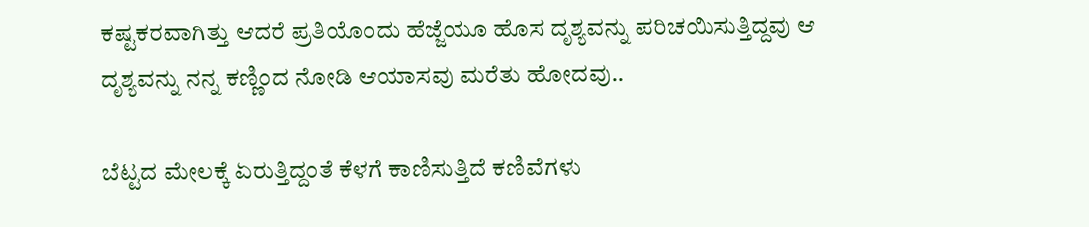ಕಷ್ಟಕರವಾಗಿತ್ತು ಆದರೆ ಪ್ರತಿಯೊಂದು ಹೆಜ್ಜೆಯೂ ಹೊಸ ದೃಶ್ಯವನ್ನು ಪರಿಚಯಿಸುತ್ತಿದ್ದವು ಆ ದೃಶ್ಯವನ್ನು ನನ್ನ ಕಣ್ಣಿಂದ ನೋಡಿ ಆಯಾಸವು ಮರೆತು ಹೋದವು..

ಬೆಟ್ಟದ ಮೇಲಕ್ಕೆ ಏರುತ್ತಿದ್ದಂತೆ ಕೆಳಗೆ ಕಾಣಿಸುತ್ತಿದೆ ಕಣಿವೆಗಳು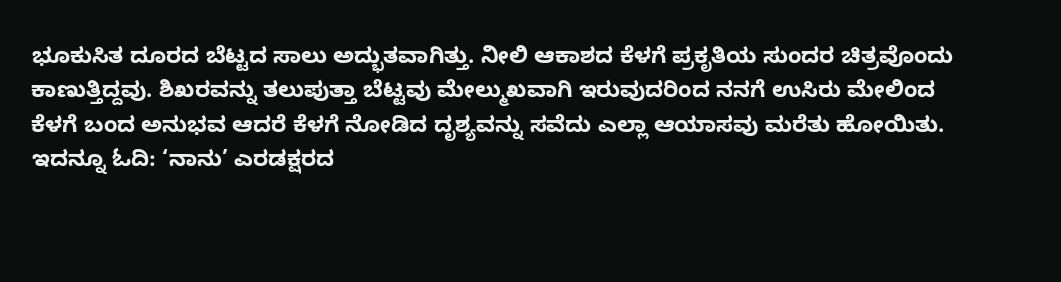ಭೂಕುಸಿತ ದೂರದ ಬೆಟ್ಟದ ಸಾಲು ಅದ್ಭುತವಾಗಿತ್ತು. ನೀಲಿ ಆಕಾಶದ ಕೆಳಗೆ ಪ್ರಕೃತಿಯ ಸುಂದರ ಚಿತ್ರವೊಂದು ಕಾಣುತ್ತಿದ್ದವು. ಶಿಖರವನ್ನು ತಲುಪುತ್ತಾ ಬೆಟ್ಟವು ಮೇಲ್ಮುಖವಾಗಿ ಇರುವುದರಿಂದ ನನಗೆ ಉಸಿರು ಮೇಲಿಂದ ಕೆಳಗೆ ಬಂದ ಅನುಭವ ಆದರೆ ಕೆಳಗೆ ನೋಡಿದ ದೃಶ್ಯವನ್ನು ಸವೆದು ಎಲ್ಲಾ ಆಯಾಸವು ಮರೆತು ಹೋಯಿತು.
ಇದನ್ನೂ ಓದಿ: ‘ನಾನು’ ಎರಡಕ್ಷರದ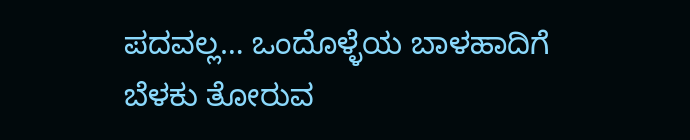ಪದವಲ್ಲ… ಒಂದೊಳ್ಳೆಯ ಬಾಳಹಾದಿಗೆ ಬೆಳಕು ತೋರುವ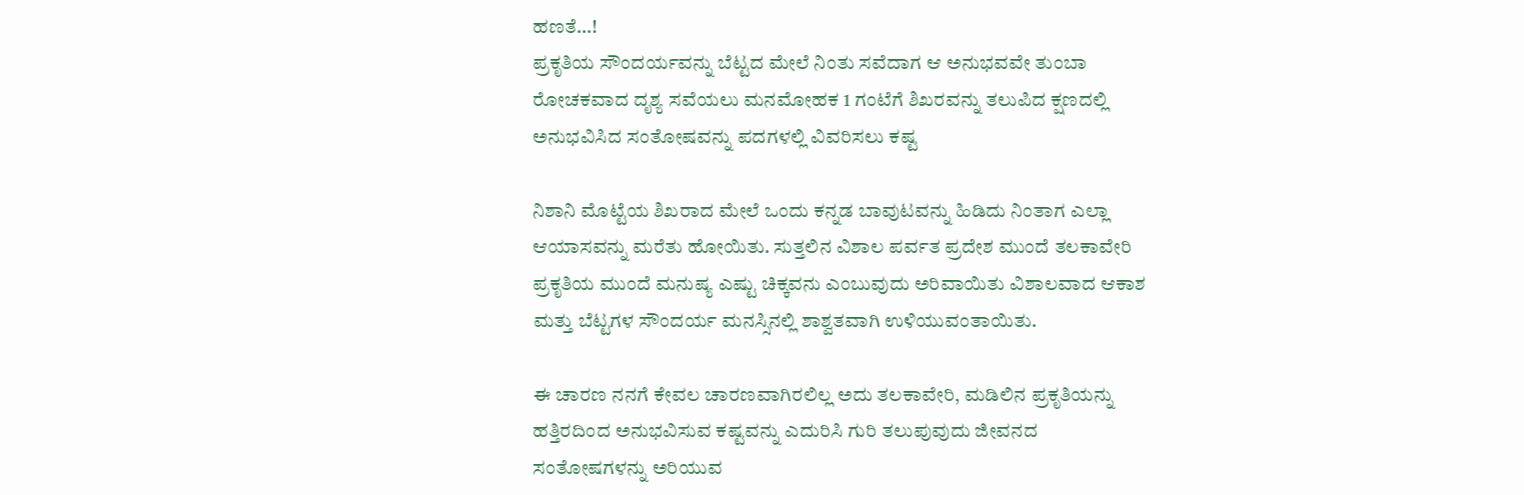ಹಣತೆ…!
ಪ್ರಕೃತಿಯ ಸೌಂದರ್ಯವನ್ನು ಬೆಟ್ಟದ ಮೇಲೆ ನಿಂತು ಸವೆದಾಗ ಆ ಅನುಭವವೇ ತುಂಬಾ ರೋಚಕವಾದ ದೃಶ್ಯ ಸವೆಯಲು ಮನಮೋಹಕ 1 ಗಂಟೆಗೆ ಶಿಖರವನ್ನು ತಲುಪಿದ ಕ್ಷಣದಲ್ಲಿ ಅನುಭವಿಸಿದ ಸಂತೋಷವನ್ನು ಪದಗಳಲ್ಲಿ ವಿವರಿಸಲು ಕಷ್ಟ

ನಿಶಾನಿ ಮೊಟ್ಟೆಯ ಶಿಖರಾದ ಮೇಲೆ ಒಂದು ಕನ್ನಡ ಬಾವುಟವನ್ನು ಹಿಡಿದು ನಿಂತಾಗ ಎಲ್ಲಾ ಆಯಾಸವನ್ನು ಮರೆತು ಹೋಯಿತು. ಸುತ್ತಲಿನ ವಿಶಾಲ ಪರ್ವತ ಪ್ರದೇಶ ಮುಂದೆ ತಲಕಾವೇರಿ ಪ್ರಕೃತಿಯ ಮುಂದೆ ಮನುಷ್ಯ ಎಷ್ಟು ಚಿಕ್ಕವನು ಎಂಬುವುದು ಅರಿವಾಯಿತು ವಿಶಾಲವಾದ ಆಕಾಶ ಮತ್ತು ಬೆಟ್ಟಗಳ ಸೌಂದರ್ಯ ಮನಸ್ಸಿನಲ್ಲಿ ಶಾಶ್ವತವಾಗಿ ಉಳಿಯುವಂತಾಯಿತು.

ಈ ಚಾರಣ ನನಗೆ ಕೇವಲ ಚಾರಣವಾಗಿರಲಿಲ್ಲ ಅದು ತಲಕಾವೇರಿ, ಮಡಿಲಿನ ಪ್ರಕೃತಿಯನ್ನು ಹತ್ತಿರದಿಂದ ಅನುಭವಿಸುವ ಕಷ್ಟವನ್ನು ಎದುರಿಸಿ ಗುರಿ ತಲುಪುವುದು ಜೀವನದ ಸಂತೋಷಗಳನ್ನು ಅರಿಯುವ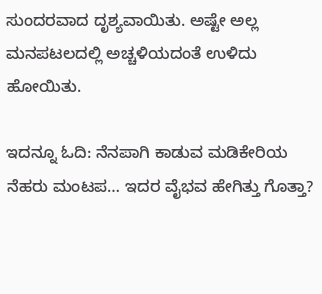ಸುಂದರವಾದ ದೃಶ್ಯವಾಯಿತು. ಅಷ್ಟೇ ಅಲ್ಲ ಮನಪಟಲದಲ್ಲಿ ಅಚ್ಚಳಿಯದಂತೆ ಉಳಿದು ಹೋಯಿತು.

ಇದನ್ನೂ ಓದಿ: ನೆನಪಾಗಿ ಕಾಡುವ ಮಡಿಕೇರಿಯ ನೆಹರು ಮಂಟಪ… ಇದರ ವೈಭವ ಹೇಗಿತ್ತು ಗೊತ್ತಾ?